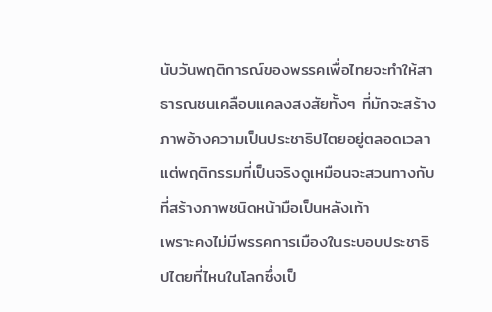นับวันพฤติการณ์ของพรรคเพื่อไทยจะทำให้สาธารณชนเคลือบแคลงสงสัยทั้งๆ ที่มักจะสร้างภาพอ้างความเป็นประชาธิปไตยอยู่ตลอดเวลา แต่พฤติกรรมที่เป็นจริงดูเหมือนจะสวนทางกับที่สร้างภาพชนิดหน้ามือเป็นหลังเท้า
เพราะคงไม่มีพรรคการเมืองในระบอบประชาธิปไตยที่ไหนในโลกซึ่งเป็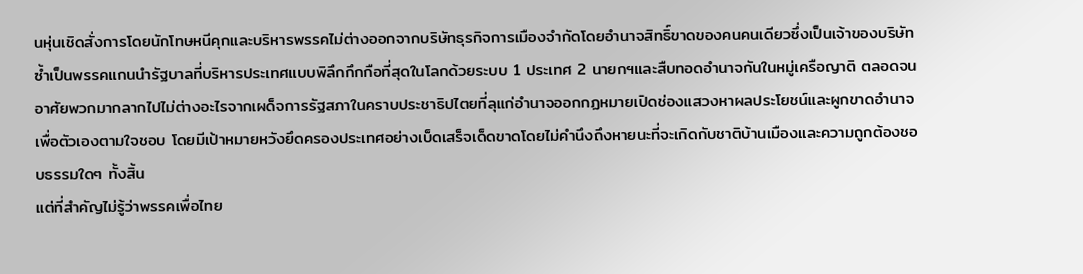นหุ่นเชิดสั่งการโดยนักโทษหนีคุกและบริหารพรรคไม่ต่างออกจากบริษัทธุรกิจการเมืองจำกัดโดยอำนาจสิทธิ์ขาดของคนคนเดียวซึ่งเป็นเจ้าของบริษัท ซ้ำเป็นพรรคแกนนำรัฐบาลที่บริหารประเทศแบบพิลึกกึกกือที่สุดในโลกด้วยระบบ 1 ประเทศ 2 นายกฯและสืบทอดอำนาจกันในหมู่เครือญาติ ตลอดจนอาศัยพวกมากลากไปไม่ต่างอะไรจากเผด็จการรัฐสภาในคราบประชาธิปไตยที่ลุแก่อำนาจออกกฏหมายเปิดช่องแสวงหาผลประโยชน์และผูกขาดอำนาจเพื่อตัวเองตามใจชอบ โดยมีเป้าหมายหวังยึดครองประเทศอย่างเบ็ดเสร็จเด็ดขาดโดยไม่คำนึงถึงหายนะที่จะเกิดกับชาติบ้านเมืองและความถูกต้องชอบธรรมใดๆ ทั้งสิ้น
แต่ที่สำคัญไม่รู้ว่าพรรคเพื่อไทย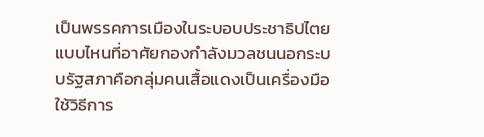เป็นพรรคการเมืองในระบอบประชาธิปไตยแบบไหนที่อาศัยกองกำลังมวลชนนอกระบบรัฐสภาคือกลุ่มคนเสื้อแดงเป็นเครื่องมือใช้วิธีการ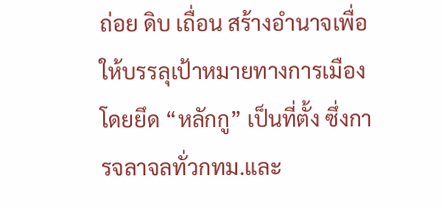ถ่อย ดิบ เถื่อน สร้างอำนาจเพื่อให้บรรลุเป้าหมายทางการเมืองโดยยึด “หลักกู” เป็นที่ตั้ง ซึ่งการจลาจลทั่วกทม.และ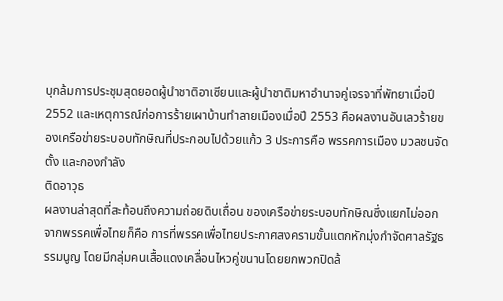บุกล้มการประชุมสุดยอดผู้นำชาติอาเซียนและผู้นำชาติมหาอำนาจคู่เจรจาที่พัทยาเมื่อปี 2552 และเหตุการณ์ก่อการร้ายเผาบ้านทำลายเมืองเมื่อปี 2553 คือผลงานอันเลวร้ายของเครือข่ายระบอบทักษิณที่ประกอบไปด้วยแก้ว 3 ประการคือ พรรคการเมือง มวลชนจัดตั้ง และกองกำลัง
ติดอาวุธ
ผลงานล่าสุดที่สะท้อนถึงความถ่อยดิบเถื่อน ของเครือข่ายระบอบทักษิณซึ่งแยกไม่ออกจากพรรคเพื่อไทยก็คือ การที่พรรคเพื่อไทยประกาศสงครามขั้นแตกหักมุ่งกำจัดศาลรัฐธรรมนูญ โดยมีกลุ่มคนเสื้อแดงเคลื่อนไหวคู่ขนานโดยยกพวกปิดล้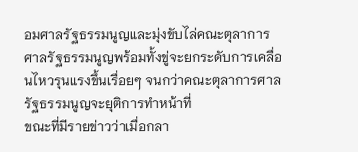อมศาลรัฐธรรมนูญและมุ่งขับไล่คณะตุลาการศาลรัฐธรรมนูญพร้อมทั้งขู่จะยกระดับการเคลื่อนไหวรุนแรงขึ้นเรื่อยๆ จนกว่าคณะตุลาการศาลรัฐธรรมนูญจะยุติการทำหน้าที่
ขณะที่มีรายข่าวว่าเมื่อกลา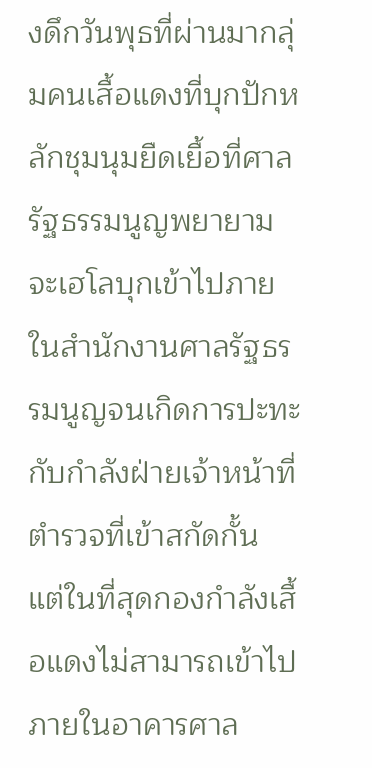งดึกวันพุธที่ผ่านมากลุ่มคนเสื้อแดงที่บุกปักหลักชุมนุมยืดเยื้อที่ศาลรัฐธรรมนูญพยายามจะเฮโลบุกเข้าไปภายในสำนักงานศาลรัฐธรรมนูญจนเกิดการปะทะกับกำลังฝ่ายเจ้าหน้าที่ตำรวจที่เข้าสกัดกั้น แต่ในที่สุดกองกำลังเสื้อแดงไม่สามารถเข้าไปภายในอาคารศาล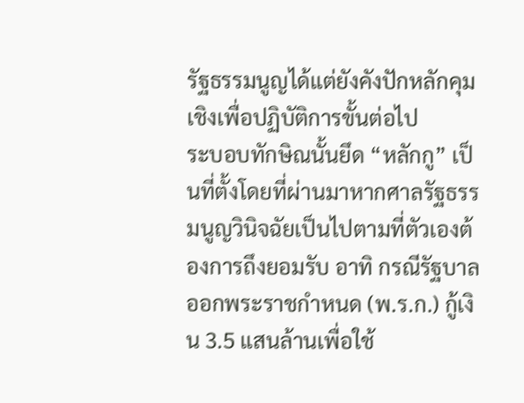รัฐธรรมนูญได้แต่ยังคังปักหลักคุมเชิงเพื่อปฏิบัติการขั้นต่อไป
ระบอบทักษิณนั้นยึด “หลักกู” เป็นที่ตั้งโดยที่ผ่านมาหากศาลรัฐธรรมนูญวินิจฉัยเป็นไปตามที่ตัวเองต้องการถึงยอมรับ อาทิ กรณีรัฐบาลออกพระราชกำหนด (พ.ร.ก.) กู้เงิน 3.5 แสนล้านเพื่อใช้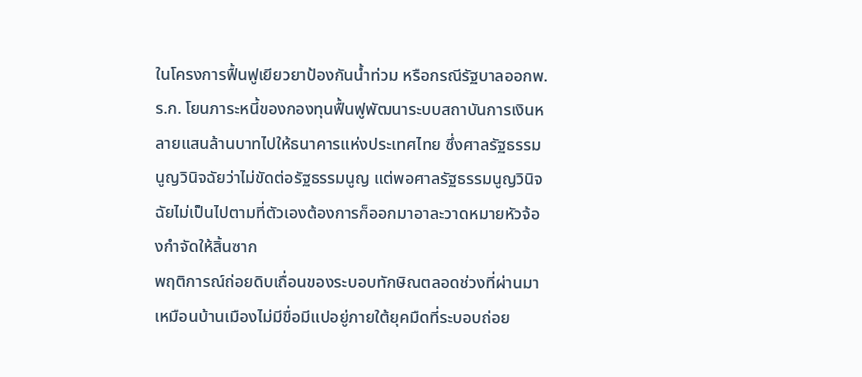ในโครงการฟื้นฟูเยียวยาป้องกันน้ำท่วม หรือกรณีรัฐบาลออกพ.ร.ก. โยนภาระหนี้ของกองทุนฟื้นฟูพัฒนาระบบสถาบันการเงินหลายแสนล้านบาทไปให้ธนาคารแห่งประเทศไทย ซึ่งศาลรัฐธรรมนูญวินิจฉัยว่าไม่ขัดต่อรัฐธรรมนูญ แต่พอศาลรัฐธรรมนูญวินิจฉัยไม่เป็นไปตามที่ตัวเองต้องการก็ออกมาอาละวาดหมายหัวจ้องกำจัดให้สิ้นซาก
พฤติการณ์ถ่อยดิบเถื่อนของระบอบทักษิณตลอดช่วงที่ผ่านมาเหมือนบ้านเมืองไม่มีขื่อมีแปอยู่ภายใต้ยุคมืดที่ระบอบถ่อย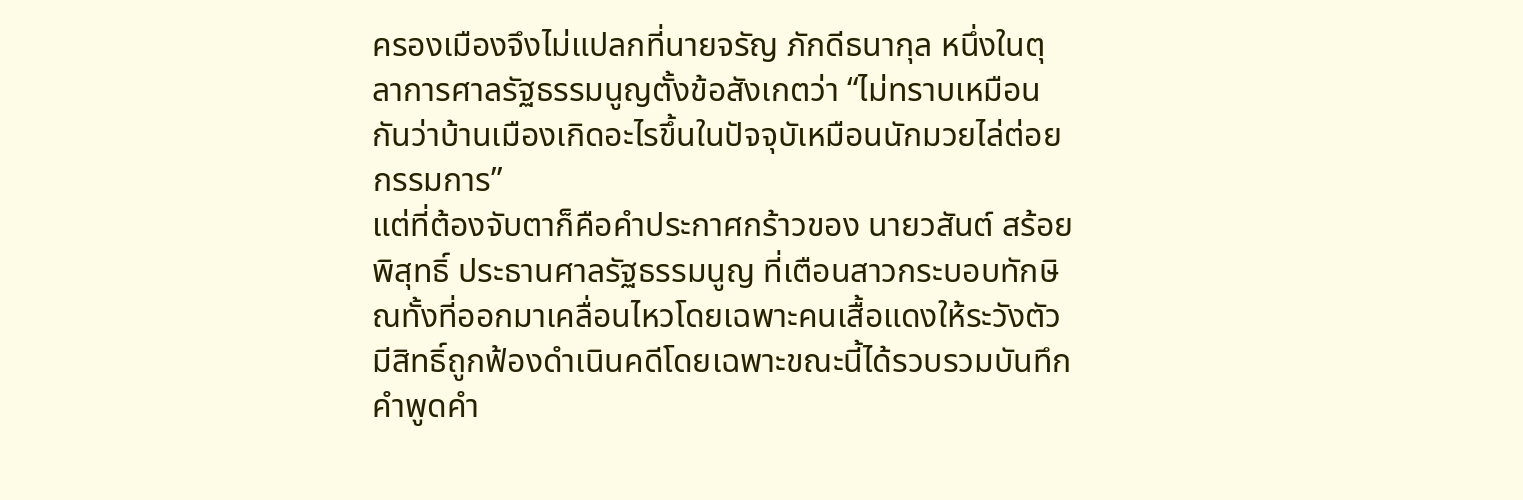ครองเมืองจึงไม่แปลกที่นายจรัญ ภักดีธนากุล หนึ่งในตุลาการศาลรัฐธรรมนูญตั้งข้อสังเกตว่า “ไม่ทราบเหมือนกันว่าบ้านเมืองเกิดอะไรขึ้นในปัจจุบัเหมือนนักมวยไล่ต่อยกรรมการ”
แต่ที่ต้องจับตาก็คือคำประกาศกร้าวของ นายวสันต์ สร้อยพิสุทธิ์ ประธานศาลรัฐธรรมนูญ ที่เตือนสาวกระบอบทักษิณทั้งที่ออกมาเคลื่อนไหวโดยเฉพาะคนเสื้อแดงให้ระวังตัวมีสิทธิ์ถูกฟ้องดำเนินคดีโดยเฉพาะขณะนี้ได้รวบรวมบันทึกคำพูดคำ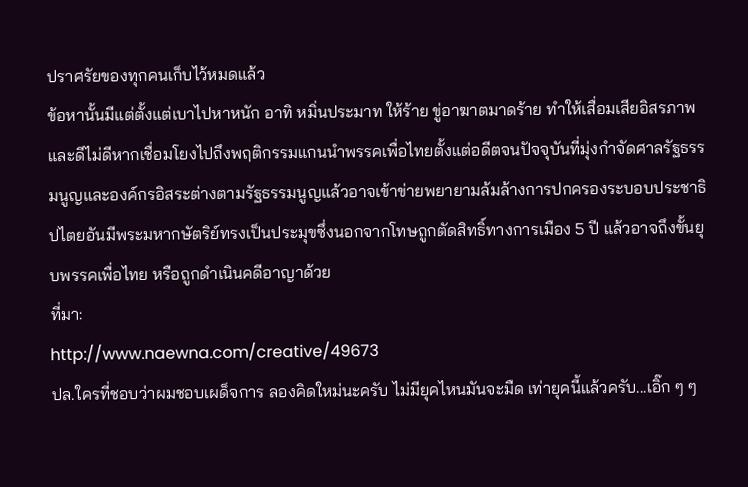ปราศรัยของทุกคนเก็บไว้หมดแล้ว
ข้อหานั้นมีแต่ตั้งแต่เบาไปหาหนัก อาทิ หมิ่นประมาท ให้ร้าย ขู่อาฆาตมาดร้าย ทำให้เสื่อมเสียอิสรภาพ และดีไม่ดีหากเชื่อมโยงไปถึงพฤติกรรมแกนนำพรรคเพื่อไทยตั้งแต่อดีตจนปัจจุบันที่มุ่งกำจัดศาลรัฐธรรมนูญและองค์กรอิสระต่างตามรัฐธรรมนูญแล้วอาจเข้าข่ายพยายามล้มล้างการปกครองระบอบประชาธิปไตยอันมีพระมหากษัตริย์ทรงเป็นประมุขซึ่งนอกจากโทษถูกตัดสิทธิ์ทางการเมือง 5 ปี แล้วอาจถึงขั้นยุบพรรคเพื่อไทย หรือถูกดำเนินคดีอาญาด้วย
ที่มา:
http://www.naewna.com/creative/49673
ปล.ใครที่ชอบว่าผมชอบเผด็จการ ลองคิดใหม่นะครับ ไม่มียุคไหนมันจะมืด เท่ายุคนี้แล้วครับ...เอิ๊ก ๆ ๆ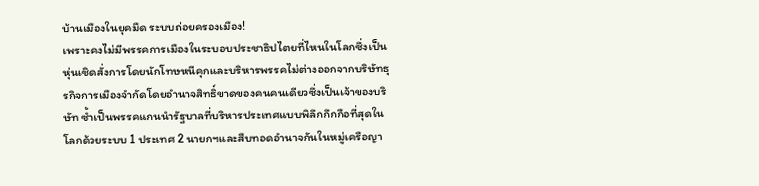บ้านเมืองในยุคมืด ระบบถ่อยครองเมือง!
เพราะคงไม่มีพรรคการเมืองในระบอบประชาธิปไตยที่ไหนในโลกซึ่งเป็นหุ่นเชิดสั่งการโดยนักโทษหนีคุกและบริหารพรรคไม่ต่างออกจากบริษัทธุรกิจการเมืองจำกัดโดยอำนาจสิทธิ์ขาดของคนคนเดียวซึ่งเป็นเจ้าของบริษัท ซ้ำเป็นพรรคแกนนำรัฐบาลที่บริหารประเทศแบบพิลึกกึกกือที่สุดในโลกด้วยระบบ 1 ประเทศ 2 นายกฯและสืบทอดอำนาจกันในหมู่เครือญา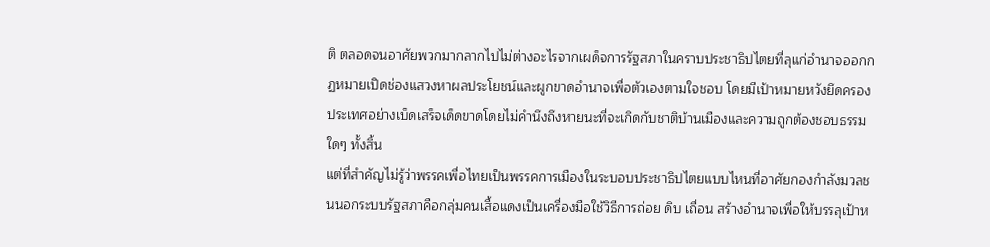ติ ตลอดจนอาศัยพวกมากลากไปไม่ต่างอะไรจากเผด็จการรัฐสภาในคราบประชาธิปไตยที่ลุแก่อำนาจออกกฏหมายเปิดช่องแสวงหาผลประโยชน์และผูกขาดอำนาจเพื่อตัวเองตามใจชอบ โดยมีเป้าหมายหวังยึดครองประเทศอย่างเบ็ดเสร็จเด็ดขาดโดยไม่คำนึงถึงหายนะที่จะเกิดกับชาติบ้านเมืองและความถูกต้องชอบธรรมใดๆ ทั้งสิ้น
แต่ที่สำคัญไม่รู้ว่าพรรคเพื่อไทยเป็นพรรคการเมืองในระบอบประชาธิปไตยแบบไหนที่อาศัยกองกำลังมวลชนนอกระบบรัฐสภาคือกลุ่มคนเสื้อแดงเป็นเครื่องมือใช้วิธีการถ่อย ดิบ เถื่อน สร้างอำนาจเพื่อให้บรรลุเป้าห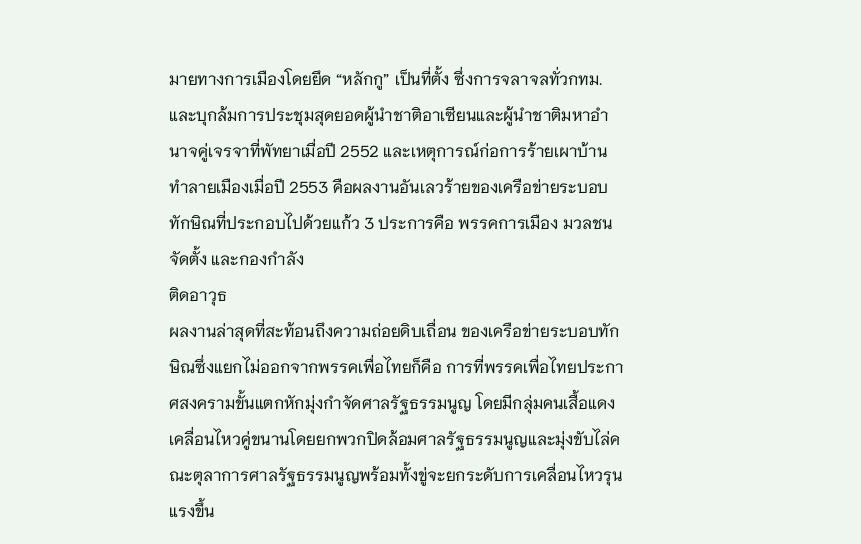มายทางการเมืองโดยยึด “หลักกู” เป็นที่ตั้ง ซึ่งการจลาจลทั่วกทม.และบุกล้มการประชุมสุดยอดผู้นำชาติอาเซียนและผู้นำชาติมหาอำนาจคู่เจรจาที่พัทยาเมื่อปี 2552 และเหตุการณ์ก่อการร้ายเผาบ้านทำลายเมืองเมื่อปี 2553 คือผลงานอันเลวร้ายของเครือข่ายระบอบทักษิณที่ประกอบไปด้วยแก้ว 3 ประการคือ พรรคการเมือง มวลชนจัดตั้ง และกองกำลัง
ติดอาวุธ
ผลงานล่าสุดที่สะท้อนถึงความถ่อยดิบเถื่อน ของเครือข่ายระบอบทักษิณซึ่งแยกไม่ออกจากพรรคเพื่อไทยก็คือ การที่พรรคเพื่อไทยประกาศสงครามขั้นแตกหักมุ่งกำจัดศาลรัฐธรรมนูญ โดยมีกลุ่มคนเสื้อแดงเคลื่อนไหวคู่ขนานโดยยกพวกปิดล้อมศาลรัฐธรรมนูญและมุ่งขับไล่คณะตุลาการศาลรัฐธรรมนูญพร้อมทั้งขู่จะยกระดับการเคลื่อนไหวรุนแรงขึ้น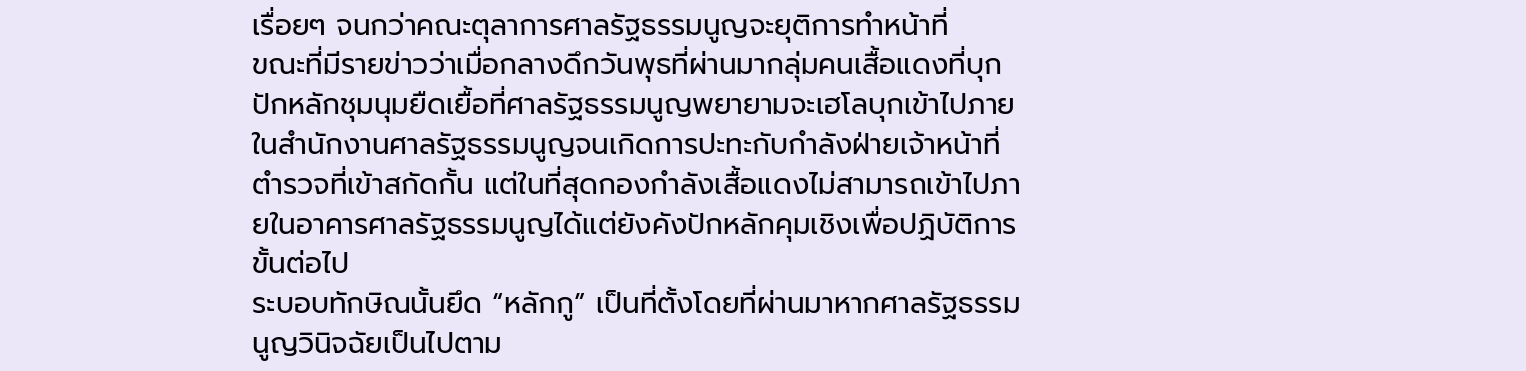เรื่อยๆ จนกว่าคณะตุลาการศาลรัฐธรรมนูญจะยุติการทำหน้าที่
ขณะที่มีรายข่าวว่าเมื่อกลางดึกวันพุธที่ผ่านมากลุ่มคนเสื้อแดงที่บุกปักหลักชุมนุมยืดเยื้อที่ศาลรัฐธรรมนูญพยายามจะเฮโลบุกเข้าไปภายในสำนักงานศาลรัฐธรรมนูญจนเกิดการปะทะกับกำลังฝ่ายเจ้าหน้าที่ตำรวจที่เข้าสกัดกั้น แต่ในที่สุดกองกำลังเสื้อแดงไม่สามารถเข้าไปภายในอาคารศาลรัฐธรรมนูญได้แต่ยังคังปักหลักคุมเชิงเพื่อปฏิบัติการขั้นต่อไป
ระบอบทักษิณนั้นยึด “หลักกู” เป็นที่ตั้งโดยที่ผ่านมาหากศาลรัฐธรรมนูญวินิจฉัยเป็นไปตาม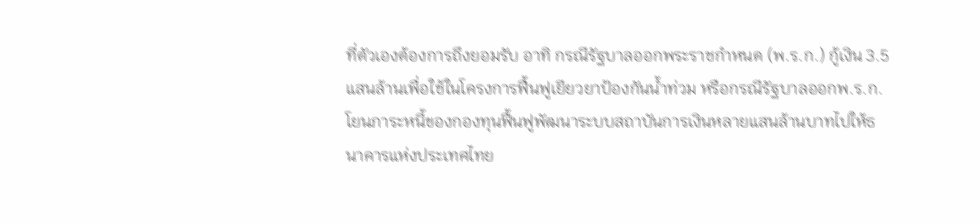ที่ตัวเองต้องการถึงยอมรับ อาทิ กรณีรัฐบาลออกพระราชกำหนด (พ.ร.ก.) กู้เงิน 3.5 แสนล้านเพื่อใช้ในโครงการฟื้นฟูเยียวยาป้องกันน้ำท่วม หรือกรณีรัฐบาลออกพ.ร.ก. โยนภาระหนี้ของกองทุนฟื้นฟูพัฒนาระบบสถาบันการเงินหลายแสนล้านบาทไปให้ธนาคารแห่งประเทศไทย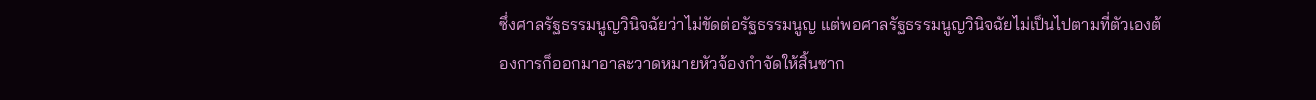ซึ่งศาลรัฐธรรมนูญวินิจฉัยว่าไม่ขัดต่อรัฐธรรมนูญ แต่พอศาลรัฐธรรมนูญวินิจฉัยไม่เป็นไปตามที่ตัวเองต้องการก็ออกมาอาละวาดหมายหัวจ้องกำจัดให้สิ้นซาก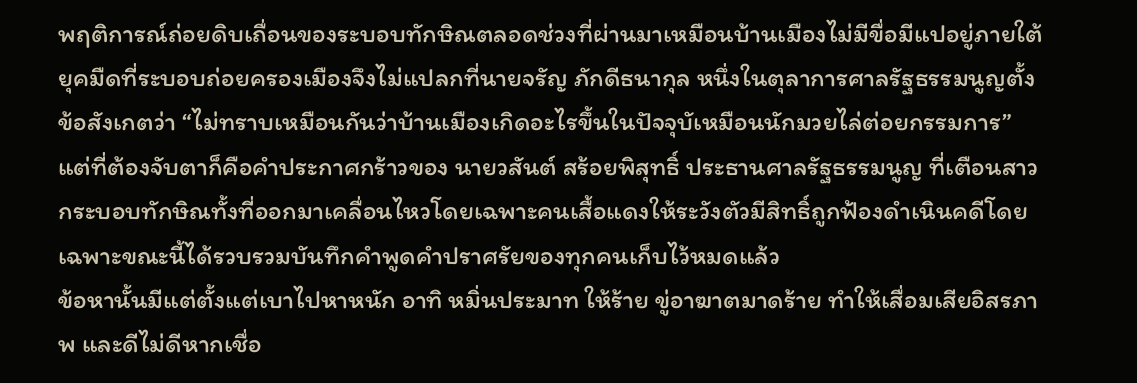พฤติการณ์ถ่อยดิบเถื่อนของระบอบทักษิณตลอดช่วงที่ผ่านมาเหมือนบ้านเมืองไม่มีขื่อมีแปอยู่ภายใต้ยุคมืดที่ระบอบถ่อยครองเมืองจึงไม่แปลกที่นายจรัญ ภักดีธนากุล หนึ่งในตุลาการศาลรัฐธรรมนูญตั้งข้อสังเกตว่า “ไม่ทราบเหมือนกันว่าบ้านเมืองเกิดอะไรขึ้นในปัจจุบัเหมือนนักมวยไล่ต่อยกรรมการ”
แต่ที่ต้องจับตาก็คือคำประกาศกร้าวของ นายวสันต์ สร้อยพิสุทธิ์ ประธานศาลรัฐธรรมนูญ ที่เตือนสาวกระบอบทักษิณทั้งที่ออกมาเคลื่อนไหวโดยเฉพาะคนเสื้อแดงให้ระวังตัวมีสิทธิ์ถูกฟ้องดำเนินคดีโดยเฉพาะขณะนี้ได้รวบรวมบันทึกคำพูดคำปราศรัยของทุกคนเก็บไว้หมดแล้ว
ข้อหานั้นมีแต่ตั้งแต่เบาไปหาหนัก อาทิ หมิ่นประมาท ให้ร้าย ขู่อาฆาตมาดร้าย ทำให้เสื่อมเสียอิสรภาพ และดีไม่ดีหากเชื่อ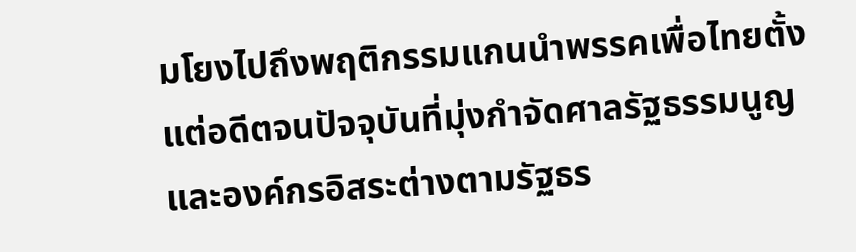มโยงไปถึงพฤติกรรมแกนนำพรรคเพื่อไทยตั้งแต่อดีตจนปัจจุบันที่มุ่งกำจัดศาลรัฐธรรมนูญและองค์กรอิสระต่างตามรัฐธร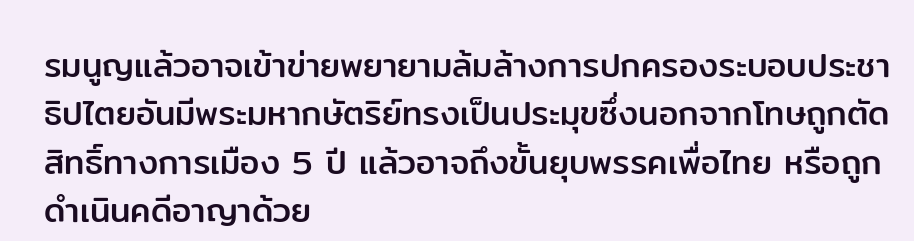รมนูญแล้วอาจเข้าข่ายพยายามล้มล้างการปกครองระบอบประชาธิปไตยอันมีพระมหากษัตริย์ทรงเป็นประมุขซึ่งนอกจากโทษถูกตัดสิทธิ์ทางการเมือง 5 ปี แล้วอาจถึงขั้นยุบพรรคเพื่อไทย หรือถูกดำเนินคดีอาญาด้วย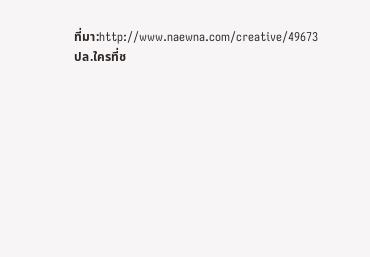ที่มา:http://www.naewna.com/creative/49673
ปล.ใครที่ช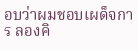อบว่าผมชอบเผด็จการ ลองคิ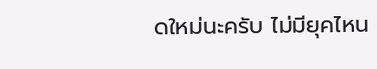ดใหม่นะครับ ไม่มียุคไหน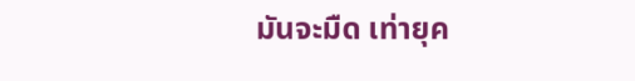มันจะมืด เท่ายุค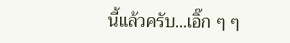นี้แล้วครับ...เอิ๊ก ๆ ๆ